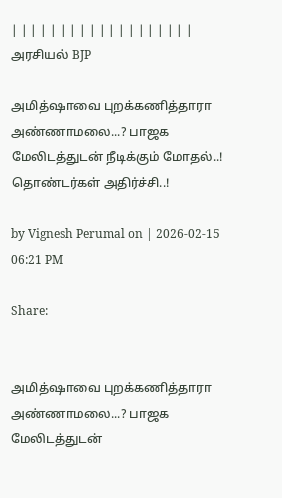| | | | | | | | | | | | | | | | | | |
அரசியல் BJP

அமித்ஷாவை புறக்கணித்தாரா அண்ணாமலை...? பாஜக மேலிடத்துடன் நீடிக்கும் மோதல்..! தொண்டர்கள் அதிர்ச்சி..!

by Vignesh Perumal on | 2026-02-15 06:21 PM

Share:


அமித்ஷாவை புறக்கணித்தாரா அண்ணாமலை...? பாஜக மேலிடத்துடன்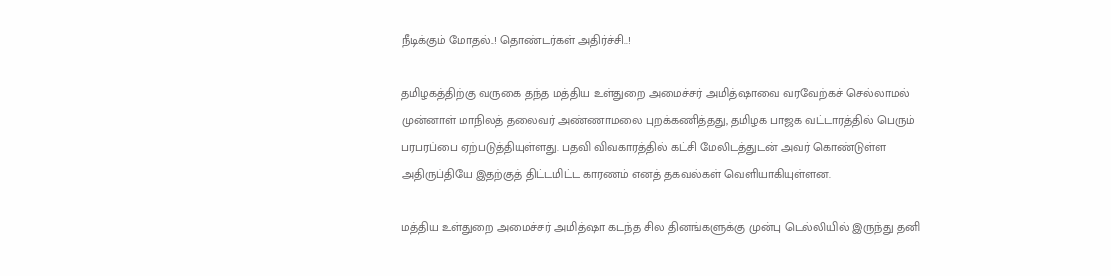நீடிக்கும் மோதல்..! தொண்டர்கள் அதிர்ச்சி..!

தமிழகத்திற்கு வருகை தந்த மத்திய உள்துறை அமைச்சர் அமித்ஷாவை வரவேற்கச் செல்லாமல் முன்னாள் மாநிலத் தலைவர் அண்ணாமலை புறக்கணித்தது, தமிழக பாஜக வட்டாரத்தில் பெரும் பரபரப்பை ஏற்படுத்தியுள்ளது. பதவி விவகாரத்தில் கட்சி மேலிடத்துடன் அவர் கொண்டுள்ள அதிருப்தியே இதற்குத் திட்டமிட்ட காரணம் எனத் தகவல்கள் வெளியாகியுள்ளன.

மத்திய உள்துறை அமைச்சர் அமித்ஷா கடந்த சில தினங்களுக்கு முன்பு டெல்லியில் இருந்து தனி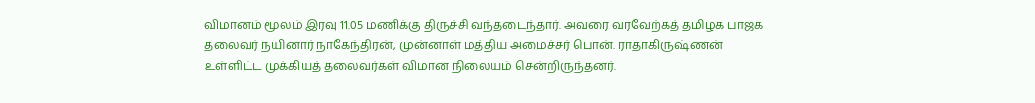விமானம் மூலம் இரவு 11.05 மணிக்கு திருச்சி வந்தடைந்தார். அவரை வரவேற்கத் தமிழக பாஜக தலைவர் நயினார் நாகேந்திரன், முன்னாள் மத்திய அமைச்சர் பொன். ராதாகிருஷ்ணன் உள்ளிட்ட முக்கியத் தலைவர்கள் விமான நிலையம் சென்றிருந்தனர்.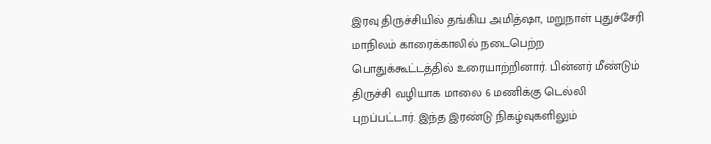இரவு திருச்சியில் தங்கிய அமித்ஷா, மறுநாள் புதுச்சேரி மாநிலம் காரைக்காலில் நடைபெற்ற பொதுக்கூட்டத்தில் உரையாற்றினார். பின்னர் மீண்டும் திருச்சி வழியாக மாலை 6 மணிக்கு டெல்லி புறப்பட்டார். இந்த இரண்டு நிகழ்வுகளிலும்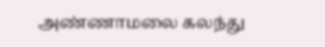அண்ணாமலை கலந்து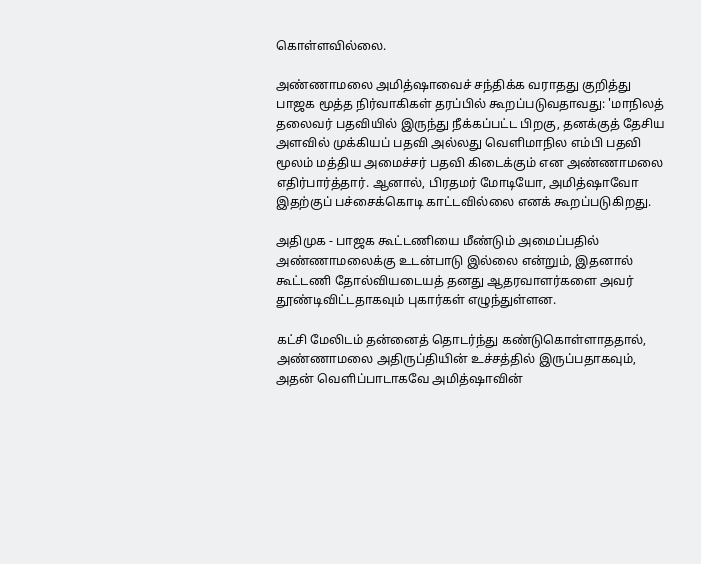கொள்ளவில்லை.

அண்ணாமலை அமித்ஷாவைச் சந்திக்க வராதது குறித்து பாஜக மூத்த நிர்வாகிகள் தரப்பில் கூறப்படுவதாவது: 'மாநிலத் தலைவர் பதவியில் இருந்து நீக்கப்பட்ட பிறகு, தனக்குத் தேசிய அளவில் முக்கியப் பதவி அல்லது வெளிமாநில எம்பி பதவி மூலம் மத்திய அமைச்சர் பதவி கிடைக்கும் என அண்ணாமலை எதிர்பார்த்தார். ஆனால், பிரதமர் மோடியோ, அமித்ஷாவோ இதற்குப் பச்சைக்கொடி காட்டவில்லை எனக் கூறப்படுகிறது.

அதிமுக - பாஜக கூட்டணியை மீண்டும் அமைப்பதில் அண்ணாமலைக்கு உடன்பாடு இல்லை என்றும், இதனால் கூட்டணி தோல்வியடையத் தனது ஆதரவாளர்களை அவர் தூண்டிவிட்டதாகவும் புகார்கள் எழுந்துள்ளன.

கட்சி மேலிடம் தன்னைத் தொடர்ந்து கண்டுகொள்ளாததால், அண்ணாமலை அதிருப்தியின் உச்சத்தில் இருப்பதாகவும், அதன் வெளிப்பாடாகவே அமித்ஷாவின்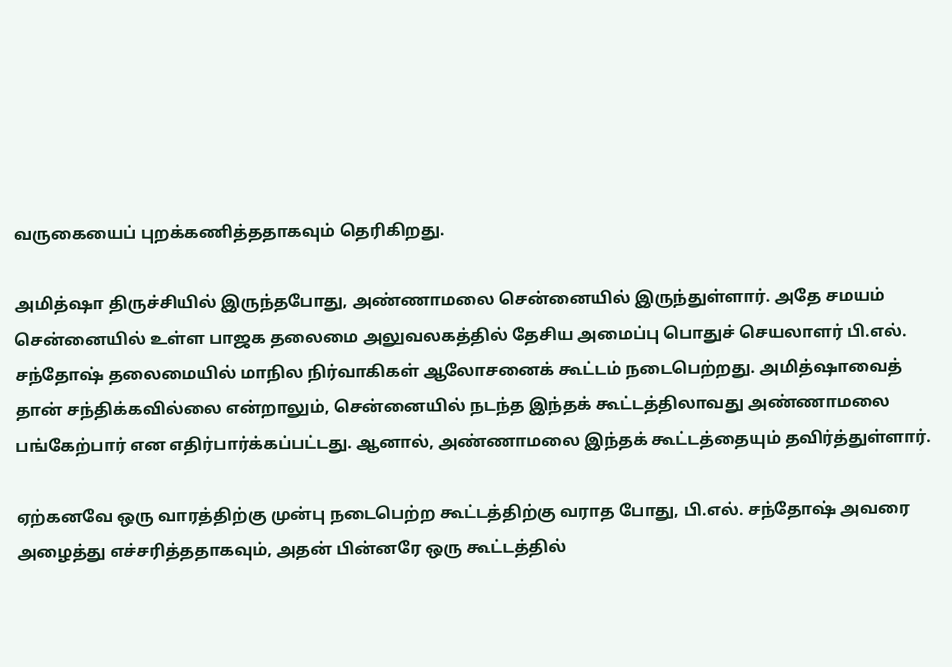வருகையைப் புறக்கணித்ததாகவும் தெரிகிறது.

அமித்ஷா திருச்சியில் இருந்தபோது, அண்ணாமலை சென்னையில் இருந்துள்ளார். அதே சமயம் சென்னையில் உள்ள பாஜக தலைமை அலுவலகத்தில் தேசிய அமைப்பு பொதுச் செயலாளர் பி.எல். சந்தோஷ் தலைமையில் மாநில நிர்வாகிகள் ஆலோசனைக் கூட்டம் நடைபெற்றது. அமித்ஷாவைத் தான் சந்திக்கவில்லை என்றாலும், சென்னையில் நடந்த இந்தக் கூட்டத்திலாவது அண்ணாமலை பங்கேற்பார் என எதிர்பார்க்கப்பட்டது. ஆனால், அண்ணாமலை இந்தக் கூட்டத்தையும் தவிர்த்துள்ளார்.

ஏற்கனவே ஒரு வாரத்திற்கு முன்பு நடைபெற்ற கூட்டத்திற்கு வராத போது, பி.எல். சந்தோஷ் அவரை அழைத்து எச்சரித்ததாகவும், அதன் பின்னரே ஒரு கூட்டத்தில்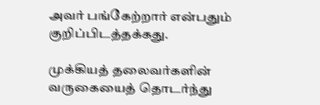அவர் பங்கேற்றார் என்பதும் குறிப்பிடத்தக்கது.

முக்கியத் தலைவர்களின் வருகையைத் தொடர்ந்து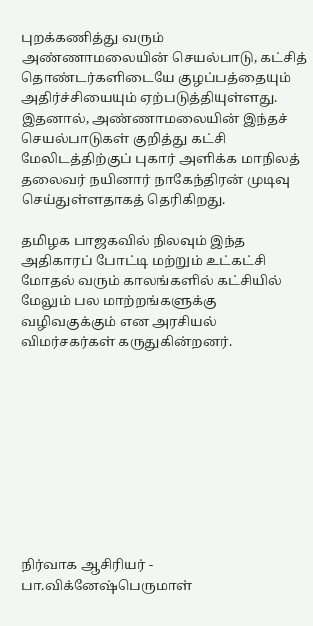புறக்கணித்து வரும் அண்ணாமலையின் செயல்பாடு, கட்சித் தொண்டர்களிடையே குழப்பத்தையும் அதிர்ச்சியையும் ஏற்படுத்தியுள்ளது. இதனால், அண்ணாமலையின் இந்தச் செயல்பாடுகள் குறித்து கட்சி மேலிடத்திற்குப் புகார் அளிக்க மாநிலத் தலைவர் நயினார் நாகேந்திரன் முடிவு செய்துள்ளதாகத் தெரிகிறது.

தமிழக பாஜகவில் நிலவும் இந்த அதிகாரப் போட்டி மற்றும் உட்கட்சி மோதல் வரும் காலங்களில் கட்சியில் மேலும் பல மாற்றங்களுக்கு வழிவகுக்கும் என அரசியல் விமர்சகர்கள் கருதுகின்றனர்.










நிர்வாக ஆசிரியர் - பா.விக்னேஷ்பெருமாள்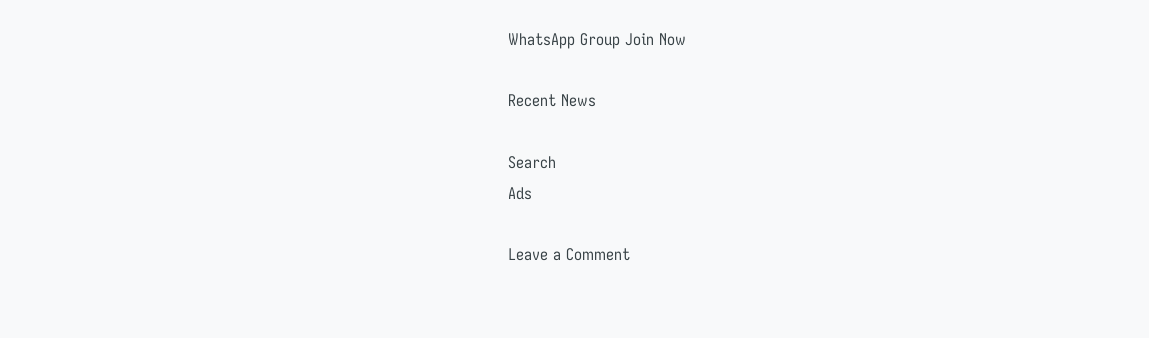WhatsApp Group Join Now

Recent News

Search
Ads

Leave a Comment